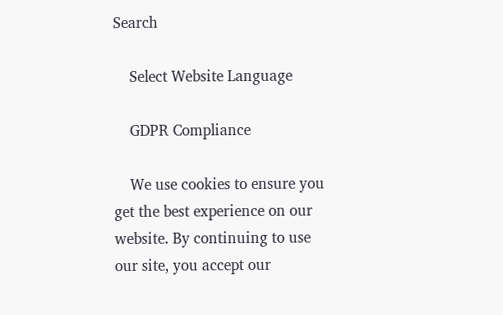Search

    Select Website Language

    GDPR Compliance

    We use cookies to ensure you get the best experience on our website. By continuing to use our site, you accept our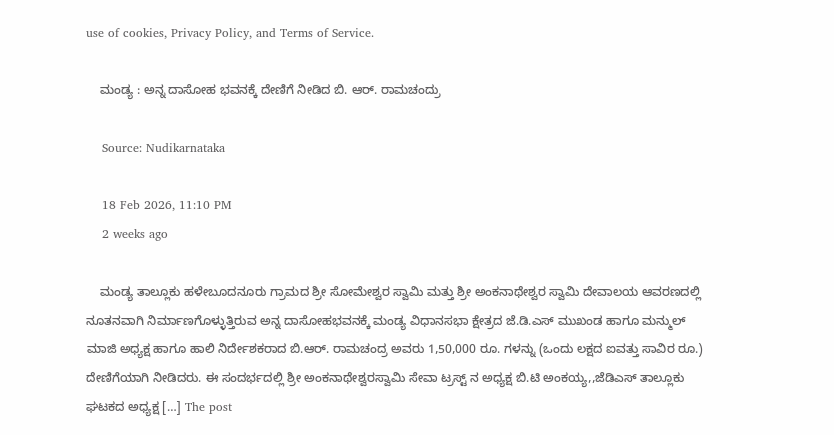use of cookies, Privacy Policy, and Terms of Service.

    ಮಂಡ್ಯ : ಅನ್ನ ದಾಸೋಹ ಭವನಕ್ಕೆ ದೇಣಿಗೆ ನೀಡಿದ ಬಿ. ಆರ್. ರಾಮಚಂದ್ರು

    Source: Nudikarnataka

    18 Feb 2026, 11:10 PM
    2 weeks ago

    ಮಂಡ್ಯ ತಾಲ್ಲೂಕು ಹಳೇಬೂದನೂರು ಗ್ರಾಮದ ಶ್ರೀ ಸೋಮೇಶ್ವರ ಸ್ವಾಮಿ ಮತ್ತು ಶ್ರೀ ಅಂಕನಾಥೇಶ್ವರ ಸ್ವಾಮಿ ದೇವಾಲಯ ಆವರಣದಲ್ಲಿ ನೂತನವಾಗಿ ನಿರ್ಮಾಣಗೊಳ್ಳುತ್ತಿರುವ ಅನ್ನ ದಾಸೋಹಭವನಕ್ಕೆ ಮಂಡ್ಯ ವಿಧಾನಸಭಾ ಕ್ಷೇತ್ರದ ಜೆ.ಡಿ.ಎಸ್ ಮುಖಂಡ ಹಾಗೂ ಮನ್ಮುಲ್ ಮಾಜಿ ಅಧ್ಯಕ್ಷ ಹಾಗೂ ಹಾಲಿ ನಿರ್ದೇಶಕರಾದ ಬಿ.ಆರ್. ರಾಮಚಂದ್ರ ಅವರು 1,50,000 ರೂ. ಗಳನ್ನು (ಒಂದು ಲಕ್ಷದ ಐವತ್ತು ಸಾವಿರ ರೂ.) ದೇಣಿಗೆಯಾಗಿ ನೀಡಿದರು. ಈ ಸಂದರ್ಭದಲ್ಲಿ ಶ್ರೀ ಅಂಕನಾಥೇಶ್ವರಸ್ವಾಮಿ ಸೇವಾ ಟ್ರಸ್ಟ್ ನ ಅಧ್ಯಕ್ಷ ಬಿ.ಟಿ ಅಂಕಯ್ಯ,,ಜೆಡಿಎಸ್ ತಾಲ್ಲೂಕು ಘಟಕದ ಅಧ್ಯಕ್ಷ […] The post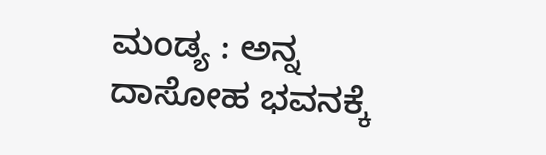ಮಂಡ್ಯ : ಅನ್ನ ದಾಸೋಹ ಭವನಕ್ಕೆ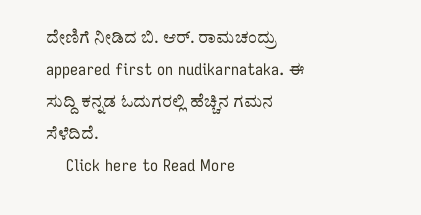ದೇಣಿಗೆ ನೀಡಿದ ಬಿ. ಆರ್. ರಾಮಚಂದ್ರು  appeared first on nudikarnataka. ಈ ಸುದ್ದಿ ಕನ್ನಡ ಓದುಗರಲ್ಲಿ ಹೆಚ್ಚಿನ ಗಮನ ಸೆಳೆದಿದೆ.
    Click here to Read More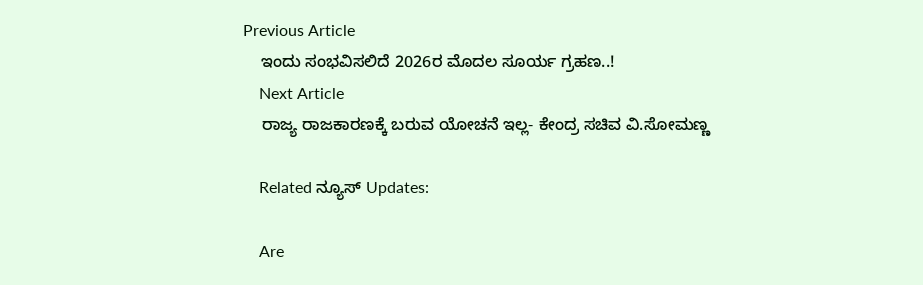Previous Article
    ಇಂದು ಸಂಭವಿಸಲಿದೆ 2026ರ ಮೊದಲ ಸೂರ್ಯ ಗ್ರಹಣ..!
    Next Article
    ರಾಜ್ಯ ರಾಜಕಾರಣಕ್ಕೆ ಬರುವ ಯೋಚನೆ ಇಲ್ಲ- ಕೇಂದ್ರ ಸಚಿವ ವಿ.ಸೋಮಣ್ಣ

    Related ನ್ಯೂಸ್ Updates:

    Are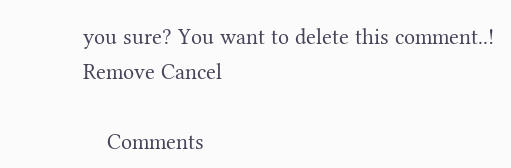you sure? You want to delete this comment..! Remove Cancel

    Comments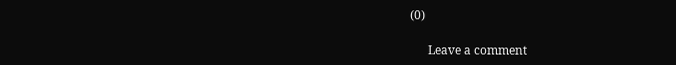(0)

      Leave a comment